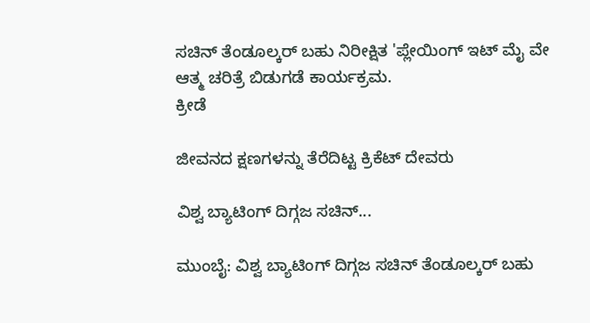ಸಚಿನ್ ತೆಂಡೂಲ್ಕರ್ ಬಹು ನಿರೀಕ್ಷಿತ 'ಪ್ಲೇಯಿಂಗ್ ಇಟ್ ಮೈ ವೇ ಆತ್ಮ ಚರಿತ್ರೆ ಬಿಡುಗಡೆ ಕಾರ್ಯಕ್ರಮ.
ಕ್ರೀಡೆ

ಜೀವನದ ಕ್ಷಣಗಳನ್ನು ತೆರೆದಿಟ್ಟ ಕ್ರಿಕೆಟ್ ದೇವರು

ವಿಶ್ವ ಬ್ಯಾಟಿಂಗ್ ದಿಗ್ಗಜ ಸಚಿನ್...

ಮುಂಬೈ: ವಿಶ್ವ ಬ್ಯಾಟಿಂಗ್ ದಿಗ್ಗಜ ಸಚಿನ್ ತೆಂಡೂಲ್ಕರ್ ಬಹು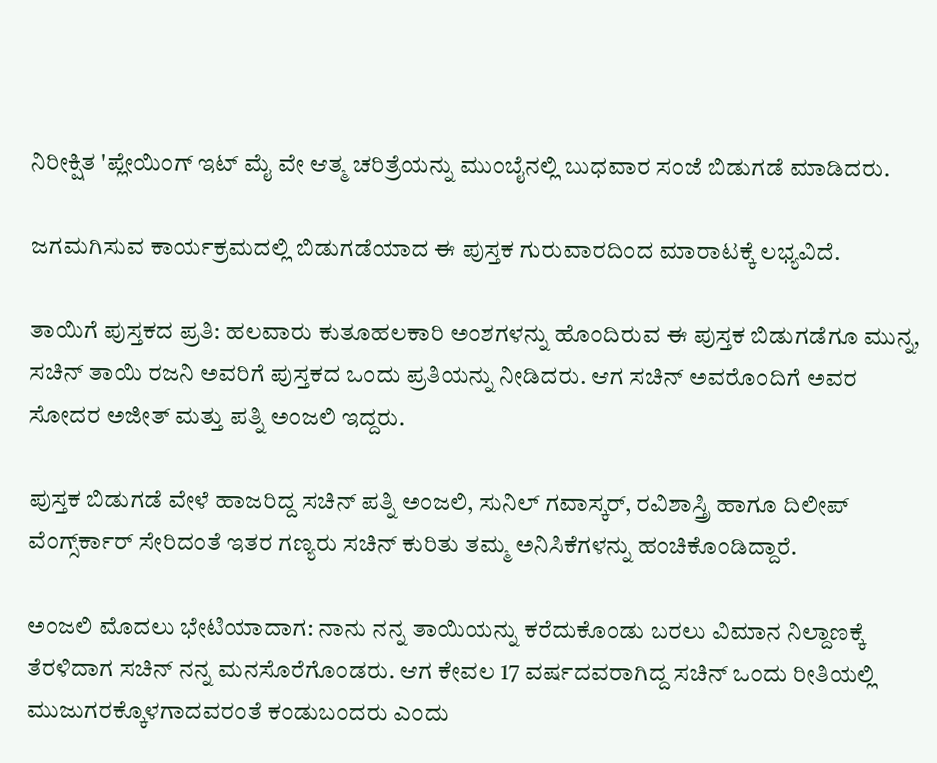ನಿರೀಕ್ಷಿತ 'ಪ್ಲೇಯಿಂಗ್ ಇಟ್ ಮೈ ವೇ ಆತ್ಮ ಚರಿತ್ರೆಯನ್ನು ಮುಂಬೈನಲ್ಲಿ ಬುಧವಾರ ಸಂಜೆ ಬಿಡುಗಡೆ ಮಾಡಿದರು.

ಜಗಮಗಿಸುವ ಕಾರ್ಯಕ್ರಮದಲ್ಲಿ ಬಿಡುಗಡೆಯಾದ ಈ ಪುಸ್ತಕ ಗುರುವಾರದಿಂದ ಮಾರಾಟಕ್ಕೆ ಲಭ್ಯವಿದೆ.

ತಾಯಿಗೆ ಪುಸ್ತಕದ ಪ್ರತಿ: ಹಲವಾರು ಕುತೂಹಲಕಾರಿ ಅಂಶಗಳನ್ನು ಹೊಂದಿರುವ ಈ ಪುಸ್ತಕ ಬಿಡುಗಡೆಗೂ ಮುನ್ನ, ಸಚಿನ್ ತಾಯಿ ರಜನಿ ಅವರಿಗೆ ಪುಸ್ತಕದ ಒಂದು ಪ್ರತಿಯನ್ನು ನೀಡಿದರು. ಆಗ ಸಚಿನ್ ಅವರೊಂದಿಗೆ ಅವರ ಸೋದರ ಅಜೀತ್ ಮತ್ತು ಪತ್ನಿ ಅಂಜಲಿ ಇದ್ದರು.

ಪುಸ್ತಕ ಬಿಡುಗಡೆ ವೇಳೆ ಹಾಜರಿದ್ದ ಸಚಿನ್ ಪತ್ನಿ ಅಂಜಲಿ, ಸುನಿಲ್ ಗವಾಸ್ಕರ್, ರವಿಶಾಸ್ತ್ರಿ ಹಾಗೂ ದಿಲೀಪ್ ವೆಂಗ್ಸ್‌ರ್ಕಾರ್ ಸೇರಿದಂತೆ ಇತರ ಗಣ್ಯರು ಸಚಿನ್ ಕುರಿತು ತಮ್ಮ ಅನಿಸಿಕೆಗಳನ್ನು ಹಂಚಿಕೊಂಡಿದ್ದಾರೆ.

ಅಂಜಲಿ ಮೊದಲು ಭೇಟಿಯಾದಾಗ: ನಾನು ನನ್ನ ತಾಯಿಯನ್ನು ಕರೆದುಕೊಂಡು ಬರಲು ವಿಮಾನ ನಿಲ್ದಾಣಕ್ಕೆ ತೆರಳಿದಾಗ ಸಚಿನ್ ನನ್ನ ಮನಸೊರೆಗೊಂಡರು. ಆಗ ಕೇವಲ 17 ವರ್ಷದವರಾಗಿದ್ದ ಸಚಿನ್ ಒಂದು ರೀತಿಯಲ್ಲಿ ಮುಜುಗರಕ್ಕೊಳಗಾದವರಂತೆ ಕಂಡುಬಂದರು ಎಂದು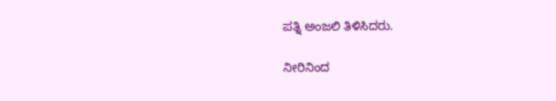ಪತ್ನಿ ಅಂಜಲಿ ತಿಳಿಸಿದರು.

ನೀರಿನಿಂದ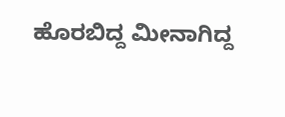ಹೊರಬಿದ್ದ ಮೀನಾಗಿದ್ದ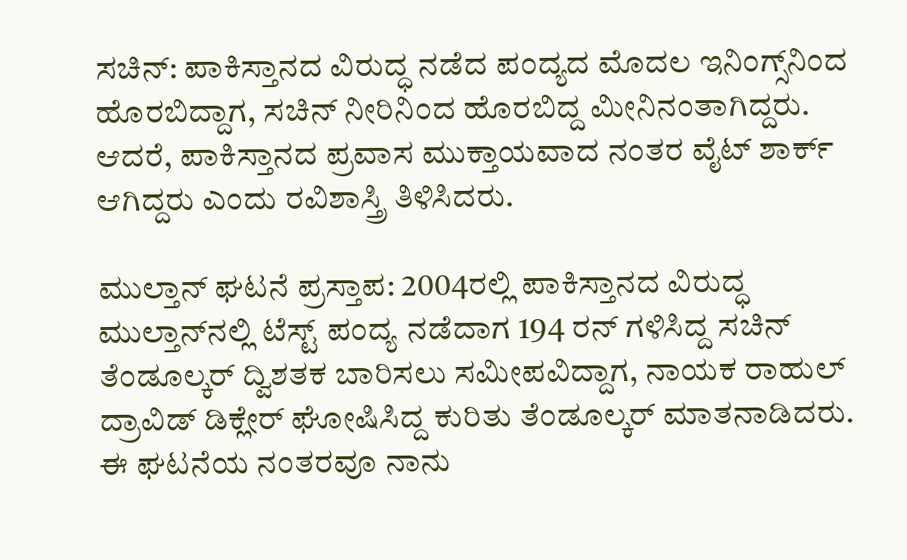ಸಚಿನ್: ಪಾಕಿಸ್ತಾನದ ವಿರುದ್ಧ ನಡೆದ ಪಂದ್ಯದ ಮೊದಲ ಇನಿಂಗ್ಸ್‌ನಿಂದ ಹೊರಬಿದ್ದಾಗ, ಸಚಿನ್ ನೀರಿನಿಂದ ಹೊರಬಿದ್ದ ಮೀನಿನಂತಾಗಿದ್ದರು. ಆದರೆ, ಪಾಕಿಸ್ತಾನದ ಪ್ರವಾಸ ಮುಕ್ತಾಯವಾದ ನಂತರ ವೈಟ್ ಶಾರ್ಕ್ ಆಗಿದ್ದರು ಎಂದು ರವಿಶಾಸ್ತ್ರಿ ತಿಳಿಸಿದರು.

ಮುಲ್ತಾನ್ ಘಟನೆ ಪ್ರಸ್ತಾಪ: 2004ರಲ್ಲಿ ಪಾಕಿಸ್ತಾನದ ವಿರುದ್ಧ ಮುಲ್ತಾನ್‌ನಲ್ಲಿ ಟೆಸ್ಟ್ ಪಂದ್ಯ ನಡೆದಾಗ 194 ರನ್ ಗಳಿಸಿದ್ದ ಸಚಿನ್ ತೆಂಡೂಲ್ಕರ್ ದ್ವಿಶತಕ ಬಾರಿಸಲು ಸಮೀಪವಿದ್ದಾಗ, ನಾಯಕ ರಾಹುಲ್ ದ್ರಾವಿಡ್ ಡಿಕ್ಲೇರ್ ಘೋಷಿಸಿದ್ದ ಕುರಿತು ತೆಂಡೂಲ್ಕರ್ ಮಾತನಾಡಿದರು.
ಈ ಘಟನೆಯ ನಂತರವೂ ನಾನು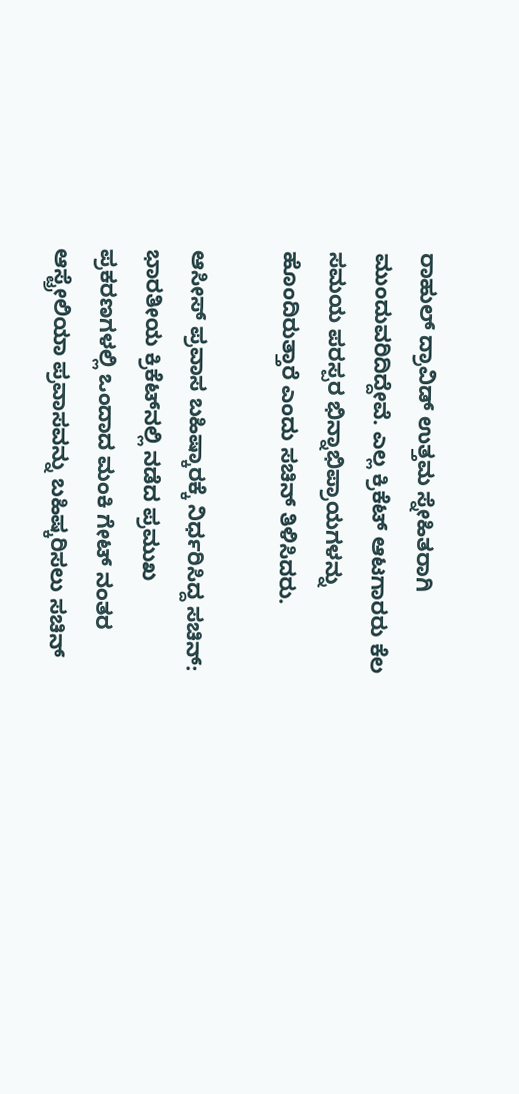ರಾಹುಲ್ ದ್ರಾವಿಡ್ ಉತ್ತಮ ಸ್ನೇಹಿತರಾಗಿ ಮುಂದುವರಿದಿದ್ದೇವೆ. ಎಲ್ಲ ಕ್ರಿಕೆಟ್ ಆಟಗಾರರು ಕೆಲ ಸಮಯ ಪರಸ್ಪರ ಭಿನ್ನಾಭಿಪ್ರಾಯಗಳನ್ನು ಹೊಂದಿರುತ್ತಾರೆ ಎಂದು ಸಚಿನ್ ತಿಳಿಸಿದರು.

ಆಸೀಸ್ ಪ್ರವಾಸ ಬಹಿಷ್ಕಾರಕ್ಕೆ ನಿರ್ಧರಿಸಿದ್ದ ಸಚಿನ್: ಭಾರತೀಯ ಕ್ರಿಕೆಟ್‌ನಲ್ಲಿ ನಡೆದ ಪ್ರಮುಖ ಪ್ರಕರಣಗಳಲ್ಲಿ ಒಂದಾದ ಮಂಕಿ ಗೇಟ್ ನಂತರ ಆಸ್ಟ್ರೇಲಿಯಾ ಪ್ರವಾಸವನ್ನು ಬಹಿಷ್ಕರಿಸಲು ಸಚಿನ್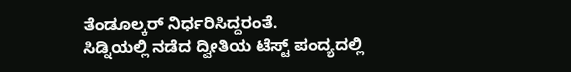ತೆಂಡೂಲ್ಕರ್ ನಿರ್ಧರಿಸಿದ್ದರಂತೆ.
ಸಿಡ್ನಿಯಲ್ಲಿ ನಡೆದ ದ್ವೀತಿಯ ಟೆಸ್ಟ್ ಪಂದ್ಯದಲ್ಲಿ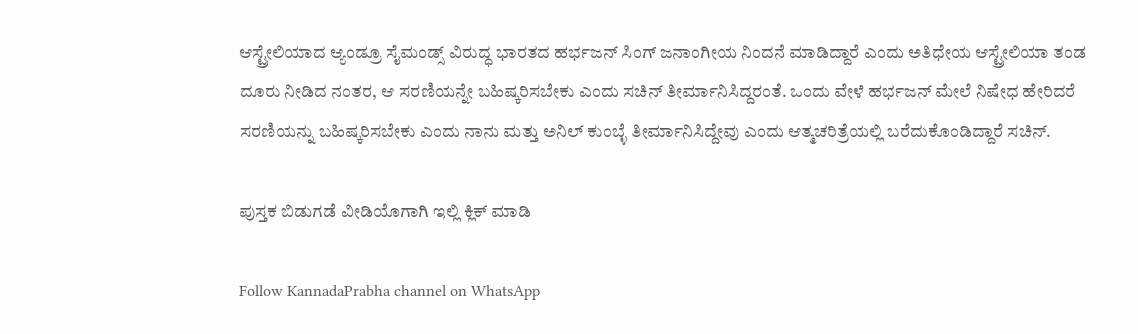ಆಸ್ಟ್ರೇಲಿಯಾದ ಆ್ಯಂಡ್ರೂ ಸೈಮಂಡ್ಸ್ ವಿರುದ್ಧ ಭಾರತದ ಹರ್ಭಜನ್ ಸಿಂಗ್ ಜನಾಂಗೀಯ ನಿಂದನೆ ಮಾಡಿದ್ದಾರೆ ಎಂದು ಅತಿಧೇಯ ಆಸ್ಟ್ರೇಲಿಯಾ ತಂಡ ದೂರು ನೀಡಿದ ನಂತರ, ಆ ಸರಣಿಯನ್ನೇ ಬಹಿಷ್ಕರಿಸಬೇಕು ಎಂದು ಸಚಿನ್ ತೀರ್ಮಾನಿಸಿದ್ದರಂತೆ. ಒಂದು ವೇಳೆ ಹರ್ಭಜನ್ ಮೇಲೆ ನಿಷೇಧ ಹೇರಿದರೆ ಸರಣಿಯನ್ನು ಬಹಿಷ್ಕರಿಸಬೇಕು ಎಂದು ನಾನು ಮತ್ತು ಅನಿಲ್ ಕುಂಬ್ಳೆ ತೀರ್ಮಾನಿಸಿದ್ದೇವು ಎಂದು ಆತ್ಮಚರಿತ್ರೆಯಲ್ಲಿ ಬರೆದುಕೊಂಡಿದ್ದಾರೆ ಸಚಿನ್.

ಪುಸ್ತಕ ಬಿಡುಗಡೆ ವೀಡಿಯೊಗಾಗಿ ಇಲ್ಲಿ ಕ್ಲಿಕ್ ಮಾಡಿ

Follow KannadaPrabha channel on WhatsApp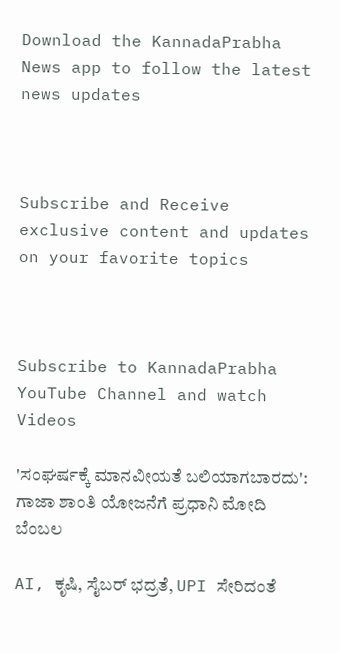Download the KannadaPrabha News app to follow the latest news updates



Subscribe and Receive exclusive content and updates on your favorite topics



Subscribe to KannadaPrabha YouTube Channel and watch Videos

'ಸಂಘರ್ಷಕ್ಕೆ ಮಾನವೀಯತೆ ಬಲಿಯಾಗಬಾರದು': ಗಾಜಾ ಶಾಂತಿ ಯೋಜನೆಗೆ ಪ್ರಧಾನಿ ಮೋದಿ ಬೆಂಬಲ

AI, ಕೃಷಿ, ಸೈಬರ್ ಭದ್ರತೆ, UPI ಸೇರಿದಂತೆ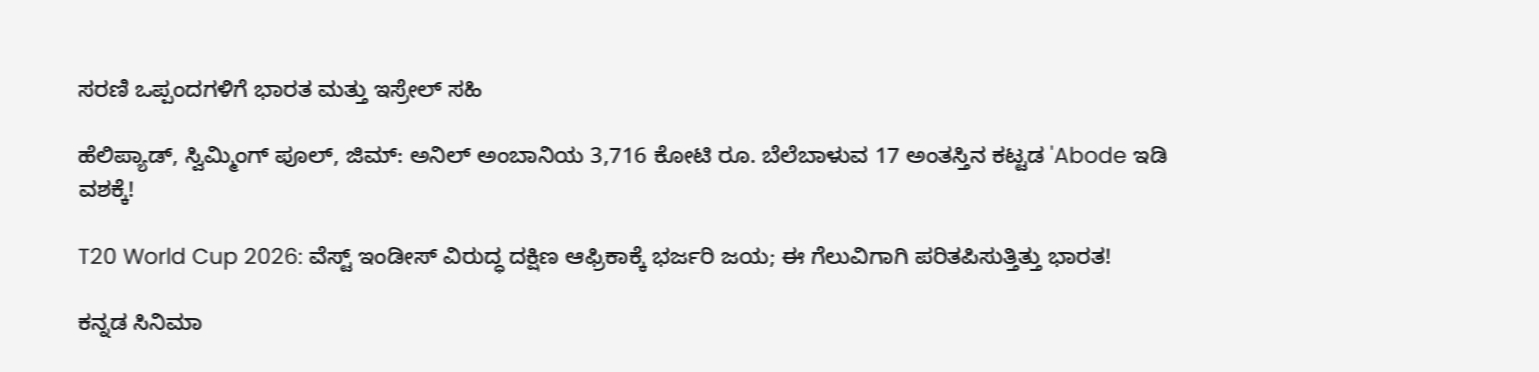ಸರಣಿ ಒಪ್ಪಂದಗಳಿಗೆ ಭಾರತ ಮತ್ತು ಇಸ್ರೇಲ್ ಸಹಿ

ಹೆಲಿಪ್ಯಾಡ್, ಸ್ವಿಮ್ಮಿಂಗ್ ಪೂಲ್, ಜಿಮ್: ಅನಿಲ್ ಅಂಬಾನಿಯ 3,716 ಕೋಟಿ ರೂ. ಬೆಲೆಬಾಳುವ 17 ಅಂತಸ್ತಿನ ಕಟ್ಟಡ 'Abode ಇಡಿ ವಶಕ್ಕೆ!

T20 World Cup 2026: ವೆಸ್ಟ್ ಇಂಡೀಸ್ ವಿರುದ್ಧ ದಕ್ಷಿಣ ಆಫ್ರಿಕಾಕ್ಕೆ ಭರ್ಜರಿ ಜಯ; ಈ ಗೆಲುವಿಗಾಗಿ ಪರಿತಪಿಸುತ್ತಿತ್ತು ಭಾರತ!

ಕನ್ನಡ ಸಿನಿಮಾ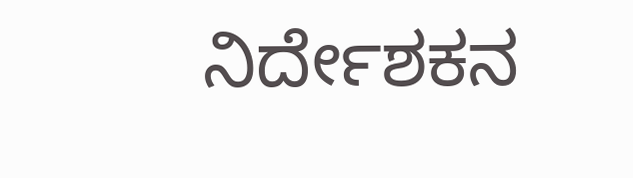ನಿರ್ದೇಶಕನ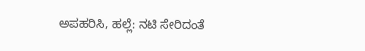ಅಪಹರಿಸಿ, ಹಲ್ಲೆ: ನಟಿ ಸೇರಿದಂತೆ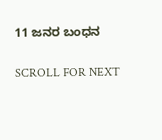11 ಜನರ ಬಂಧನ

SCROLL FOR NEXT